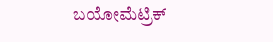ಬಯೋಮೆಟ್ರಿಕ್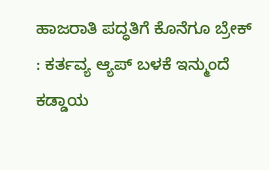ಹಾಜರಾತಿ ಪದ್ಧತಿಗೆ ಕೊನೆಗೂ ಬ್ರೇಕ್ : ಕರ್ತವ್ಯ ಆ್ಯಪ್ ಬಳಕೆ ಇನ್ಮುಂದೆ ಕಡ್ಡಾಯ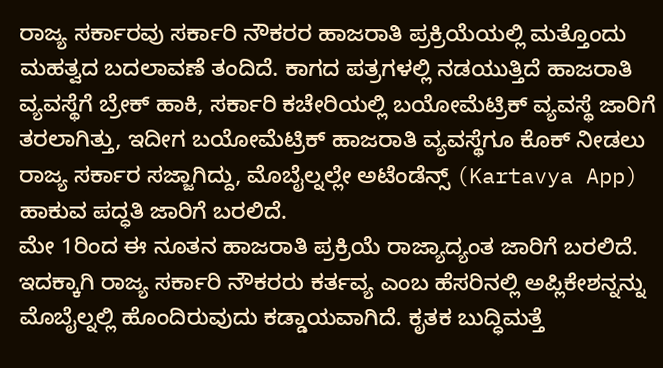ರಾಜ್ಯ ಸರ್ಕಾರವು ಸರ್ಕಾರಿ ನೌಕರರ ಹಾಜರಾತಿ ಪ್ರಕ್ರಿಯೆಯಲ್ಲಿ ಮತ್ತೊಂದು ಮಹತ್ವದ ಬದಲಾವಣೆ ತಂದಿದೆ. ಕಾಗದ ಪತ್ರಗಳಲ್ಲಿ ನಡಯುತ್ತಿದೆ ಹಾಜರಾತಿ ವ್ಯವಸ್ಥೆಗೆ ಬ್ರೇಕ್ ಹಾಕಿ, ಸರ್ಕಾರಿ ಕಚೇರಿಯಲ್ಲಿ ಬಯೋಮೆಟ್ರಿಕ್ ವ್ಯವಸ್ಥೆ ಜಾರಿಗೆ ತರಲಾಗಿತ್ತು, ಇದೀಗ ಬಯೋಮೆಟ್ರಿಕ್ ಹಾಜರಾತಿ ವ್ಯವಸ್ಥೆಗೂ ಕೊಕ್ ನೀಡಲು ರಾಜ್ಯ ಸರ್ಕಾರ ಸಜ್ಜಾಗಿದ್ದು, ಮೊಬೈಲ್ನಲ್ಲೇ ಅಟೆಂಡೆನ್ಸ್ (Kartavya App) ಹಾಕುವ ಪದ್ಧತಿ ಜಾರಿಗೆ ಬರಲಿದೆ.
ಮೇ 1ರಿಂದ ಈ ನೂತನ ಹಾಜರಾತಿ ಪ್ರಕ್ರಿಯೆ ರಾಜ್ಯಾದ್ಯಂತ ಜಾರಿಗೆ ಬರಲಿದೆ. ಇದಕ್ಕಾಗಿ ರಾಜ್ಯ ಸರ್ಕಾರಿ ನೌಕರರು ಕರ್ತವ್ಯ ಎಂಬ ಹೆಸರಿನಲ್ಲಿ ಅಪ್ಲಿಕೇಶನ್ನನ್ನು ಮೊಬೈಲ್ನಲ್ಲಿ ಹೊಂದಿರುವುದು ಕಡ್ಡಾಯವಾಗಿದೆ. ಕೃತಕ ಬುದ್ಧಿಮತ್ತೆ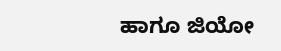ಹಾಗೂ ಜಿಯೋ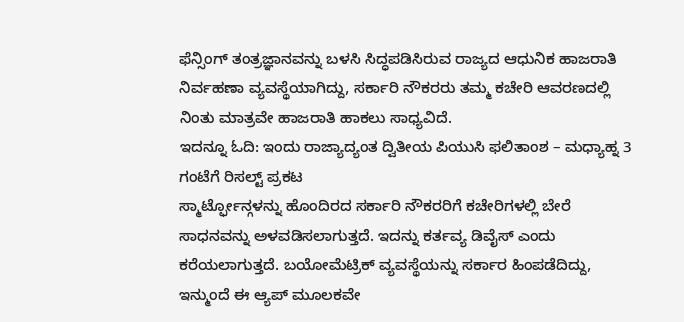ಫೆನ್ಸಿಂಗ್ ತಂತ್ರಜ್ಞಾನವನ್ನು ಬಳಸಿ ಸಿದ್ಧಪಡಿಸಿರುವ ರಾಜ್ಯದ ಆಧುನಿಕ ಹಾಜರಾತಿ ನಿರ್ವಹಣಾ ವ್ಯವಸ್ಥೆಯಾಗಿದ್ದು, ಸರ್ಕಾರಿ ನೌಕರರು ತಮ್ಮ ಕಚೇರಿ ಆವರಣದಲ್ಲಿ ನಿಂತು ಮಾತ್ರವೇ ಹಾಜರಾತಿ ಹಾಕಲು ಸಾಧ್ಯವಿದೆ.
ಇದನ್ನೂ ಓದಿ: ಇಂದು ರಾಜ್ಯಾದ್ಯಂತ ದ್ವಿತೀಯ ಪಿಯುಸಿ ಫಲಿತಾಂಶ – ಮಧ್ಯಾಹ್ನ 3 ಗಂಟೆಗೆ ರಿಸಲ್ಟ್ ಪ್ರಕಟ
ಸ್ಮಾರ್ಟ್ಫೋನ್ಗಳನ್ನು ಹೊಂದಿರದ ಸರ್ಕಾರಿ ನೌಕರರಿಗೆ ಕಚೇರಿಗಳಲ್ಲಿ ಬೇರೆ ಸಾಧನವನ್ನು ಅಳವಡಿಸಲಾಗುತ್ತದೆ. ಇದನ್ನು ಕರ್ತವ್ಯ ಡಿವೈಸ್ ಎಂದು ಕರೆಯಲಾಗುತ್ತದೆ. ಬಯೋಮೆಟ್ರಿಕ್ ವ್ಯವಸ್ಥೆಯನ್ನು ಸರ್ಕಾರ ಹಿಂಪಡೆದಿದ್ದು, ಇನ್ಮುಂದೆ ಈ ಆ್ಯಪ್ ಮೂಲಕವೇ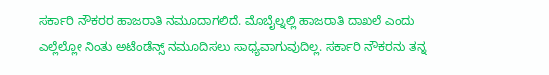ಸರ್ಕಾರಿ ನೌಕರರ ಹಾಜರಾತಿ ನಮೂದಾಗಲಿದೆ. ಮೊಬೈಲ್ನಲ್ಲಿ ಹಾಜರಾತಿ ದಾಖಲೆ ಎಂದು ಎಲ್ಲೆಲ್ಲೋ ನಿಂತು ಅಟೆಂಡೆನ್ಸ್ ನಮೂದಿಸಲು ಸಾಧ್ಯವಾಗುವುದಿಲ್ಲ. ಸರ್ಕಾರಿ ನೌಕರನು ತನ್ನ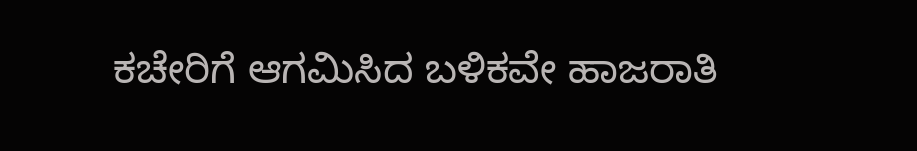ಕಚೇರಿಗೆ ಆಗಮಿಸಿದ ಬಳಿಕವೇ ಹಾಜರಾತಿ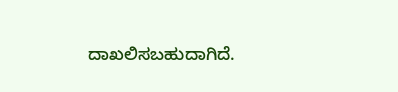ದಾಖಲಿಸಬಹುದಾಗಿದೆ.